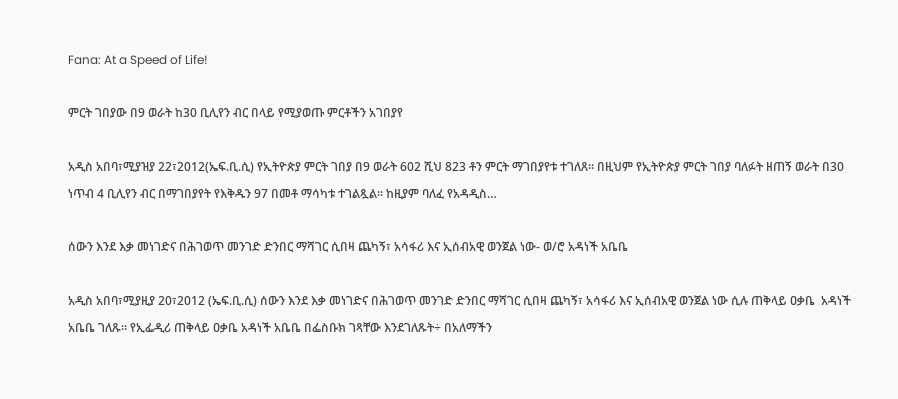Fana: At a Speed of Life!

ምርት ገበያው በ9 ወራት ከ30 ቢሊየን ብር በላይ የሚያወጡ ምርቶችን አገበያየ

አዲስ አበባ፣ሚያዝያ 22፣2012(ኤፍ.ቢ.ሲ) የኢትዮጵያ ምርት ገበያ በ9 ወራት 602 ሺህ 823 ቶን ምርት ማገበያየቱ ተገለጸ። በዚህም የኢትዮጵያ ምርት ገበያ ባለፉት ዘጠኝ ወራት በ30 ነጥብ 4 ቢሊየን ብር በማገበያየት የእቅዱን 97 በመቶ ማሳካቱ ተገልጿል። ከዚያም ባለፈ የአዳዲስ…

ሰውን እንደ እቃ መነገድና በሕገወጥ መንገድ ድንበር ማሻገር ሲበዛ ጨካኝ፣ አሳፋሪ እና ኢሰብአዊ ወንጀል ነው- ወ/ሮ አዳነች አቤቤ

አዲስ አበባ፣ሚያዚያ 20፣2012 (ኤፍ.ቢ.ሲ) ሰውን እንደ እቃ መነገድና በሕገወጥ መንገድ ድንበር ማሻገር ሲበዛ ጨካኝ፣ አሳፋሪ እና ኢሰብአዊ ወንጀል ነው ሲሉ ጠቅላይ ዐቃቤ  አዳነች አቤቤ ገለጹ። የኢፌዲሪ ጠቅላይ ዐቃቤ አዳነች አቤቤ በፌስቡክ ገጻቸው እንደገለጹት÷ በአለማችን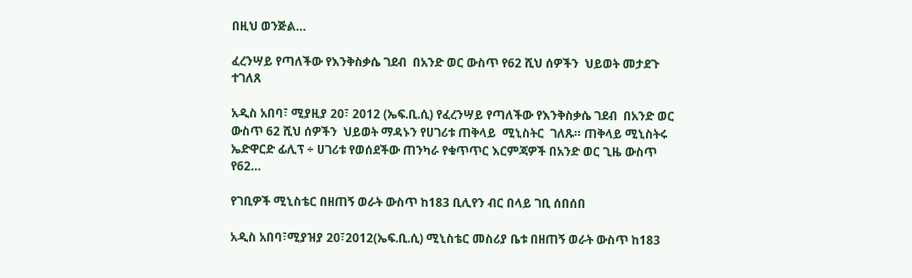በዚህ ወንጅል…

ፈረንሣይ የጣለችው የእንቅስቃሴ ገደብ  በአንድ ወር ውስጥ የ62 ሺህ ሰዎችን  ህይወት መታደጉ ተገለጸ

አዲስ አበባ፣ ሚያዚያ 20፣ 2012 (ኤፍ.ቢ.ሲ) የፈረንሣይ የጣለችው የእንቅስቃሴ ገደብ  በአንድ ወር ውስጥ 62 ሺህ ሰዎችን  ህይወት ማዳኑን የሀገሪቱ ጠቅላይ  ሚኒስትር  ገለጹ። ጠቅላይ ሚኒስትሩ ኤድዋርድ ፊሊፕ ÷ ሀገሪቱ የወሰደችው ጠንካራ የቁጥጥር እርምጃዎች በአንድ ወር ጊዜ ውስጥ የ62…

የገቢዎች ሚኒስቴር በዘጠኝ ወራት ውስጥ ከ183 ቢሊየን ብር በላይ ገቢ ሰበሰበ

አዲስ አበባ፣ሚያዝያ 20፣2012(ኤፍ.ቢ.ሲ) ሚኒስቴር መስሪያ ቤቱ በዘጠኝ ወራት ውስጥ ከ183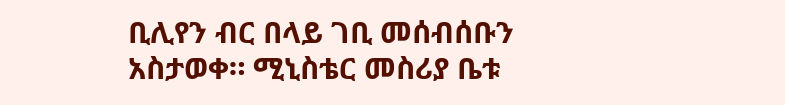ቢሊየን ብር በላይ ገቢ መሰብሰቡን አስታወቀ። ሚኒስቴር መስሪያ ቤቱ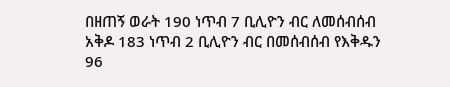በዘጠኝ ወራት 190 ነጥብ 7 ቢሊዮን ብር ለመሰብሰብ አቅዶ 183 ነጥብ 2 ቢሊዮን ብር በመሰብሰብ የእቅዱን 96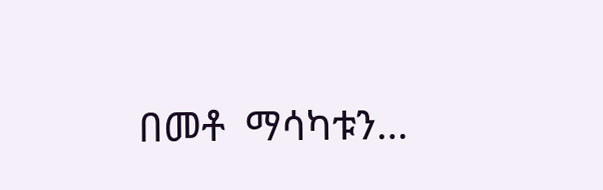በመቶ  ማሳካቱን…